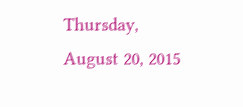Thursday, August 20, 2015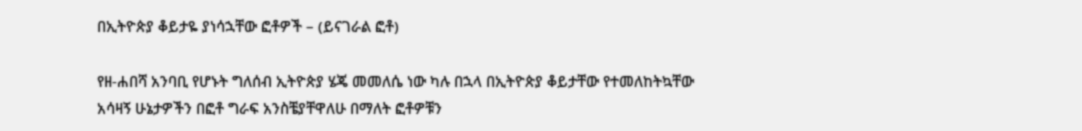በኢትዮጵያ ቆይታዬ ያነሳኋቸው ፎቶዎች – (ይናገራል ፎቶ)

የዘ-ሐበሻ አንባቢ የሆኑት ግለሰብ ኢትዮጵያ ሄጄ መመለሴ ነው ካሉ በኋላ በኢትዮጵያ ቆይታቸው የተመለከትኳቸው አሳዛኝ ሁኔታዎችን በፎቶ ግራፍ አንስቼያቸዋለሁ በማለት ፎቶዎቹን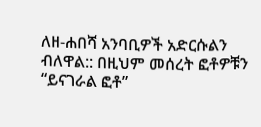ለዘ-ሐበሻ አንባቢዎች አድርሱልን ብለዋል:: በዚህም መሰረት ፎቶዎቹን “ይናገራል ፎቶ”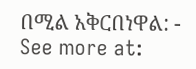በሚል አቅርበነዋል: - See more at: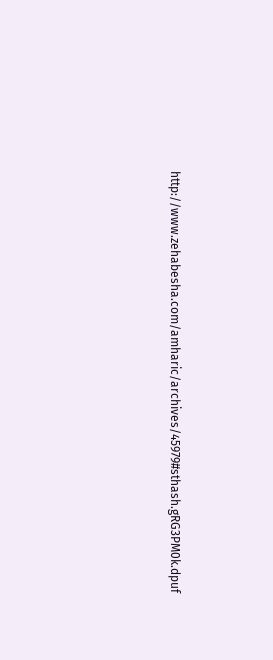http://www.zehabesha.com/amharic/archives/45979#sthash.gRG3PM0k.dpuf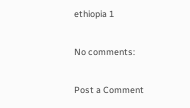ethiopia 1

No comments:

Post a Comment